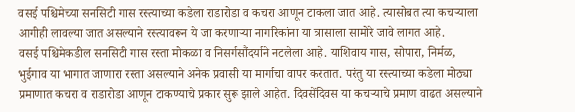वसई पश्चिमेच्या सनसिटी गास रस्त्याच्या कडेला राडारोडा व कचरा आणून टाकला जात आहे. त्यासोबत त्या कचऱ्याला आगीही लावल्या जात असल्याने रस्त्यावरून ये जा करणाऱ्या नागरिकांना या त्रासाला सामोरे जावे लागत आहे.
वसई पश्चिमेकडील सनसिटी गास रस्ता मोकळा व निसर्गसौंदर्याने नटलेला आहे. याशिवाय गास, सोपारा, निर्मळ, भुईगाव या भागात जाणारा रस्ता असल्याने अनेक प्रवासी या मार्गाचा वापर करतात. परंतु या रस्त्याच्या कडेला मोठ्या प्रमाणात कचरा व राडारोडा आणून टाकण्याचे प्रकार सुरू झाले आहेत. दिवसेंदिवस या कचऱ्याचे प्रमाण वाढत असल्याने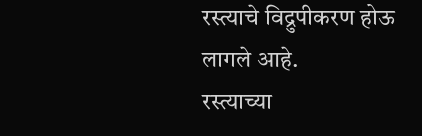रस्त्याचे विद्रुपीकरण होऊ लागले आहे.
रस्त्याच्या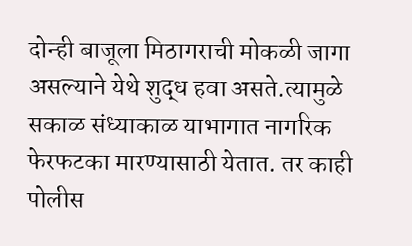दोन्ही बाजूला मिठागराची मोकळी जागा असल्याने येथे शुद्ध हवा असते.त्यामुळे सकाळ संध्याकाळ याभागात नागरिक फेरफटका मारण्यासाठी येतात. तर काही पोलीस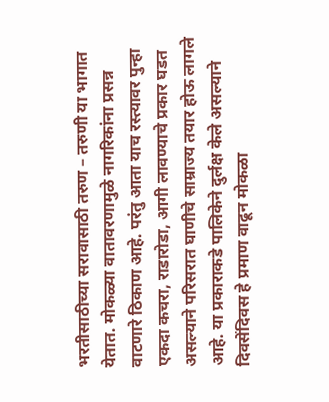भरतीसाठीच्या सरावासाठी तरुण – तरुणी या भागात येतात. मोकळ्या वातावरणामुळे नागरिकांना प्रसन्न वाटणारे ठिकाण आहे. परंतु आता याच रस्त्यावर पुन्हा एकदा कचरा, राडारोडा, आगी लावण्याचे प्रकार घडत असल्याने परिसरात घाणीचे साम्राज्य तयार होऊ लागले आहे. या प्रकाराकडे पालिकेने दुर्लक्ष केले असल्याने दिवसेंदिवस हे प्रमाण वाढून मोकळा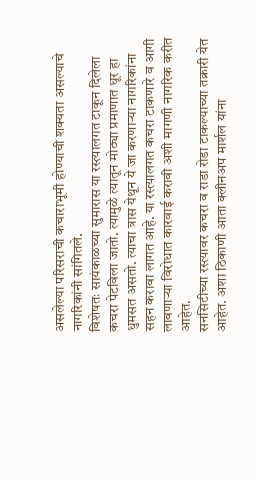असलेल्या परिसराची कचाराभूमी होण्याची शक्यता असल्याचे नागरिकांनी सांगितले.
विशेषतः सायंकाळच्या सुमारास या रस्त्यालगत टाकून दिलेला कचरा पेटविला जातो. त्यामुळे त्यातून मोठ्या प्रमाणात धूर हा धुमसत असतो. त्याचा त्रास येथून ये जा करणाऱ्या नागरिकांना सहन करावा लागत आहे. या रस्त्यालगत कचरा टाकणारे व आगी लावणाऱ्या विरोधात कारवाई करावी अशी मागणी नागरिक करीत आहेत.
सनसिटीच्या रस्त्यावर कचरा व राडा रोडा टाकल्याच्या तक्रारी येत आहेत. अशा ठिकाणी आता क्लीनअप मार्शल यांना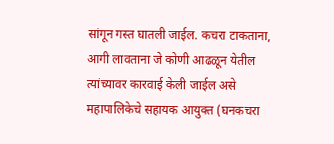सांगून गस्त घातली जाईल. कचरा टाकताना, आगी लावताना जे कोणी आढळून येतील त्यांच्यावर कारवाई केली जाईल असे महापालिकेचे सहायक आयुक्त (घनकचरा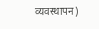व्यवस्थापन)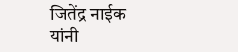जितेंद्र नाईक यांनी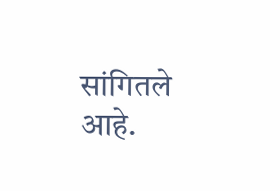सांगितले आहे.